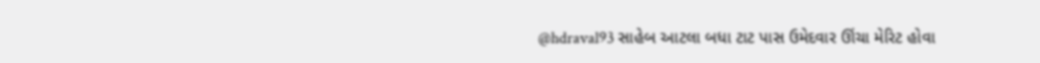@hdraval93 સાહેબ આટલા બધા ટાટ પાસ ઉમેદવાર ઊંચા મેરિટ હોવા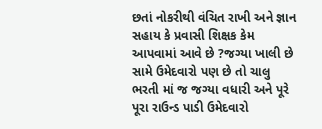છતાં નોકરીથી વંચિત રાખી અને જ્ઞાન સહાય કે પ્રવાસી શિક્ષક કેમ આપવામાં આવે છે ?જગ્યા ખાલી છે સામે ઉમેદવારો પણ છે તો ચાલુ ભરતી માં જ જગ્યા વધારી અને પૂરે પૂરા રાઉન્ડ પાડી ઉમેદવારો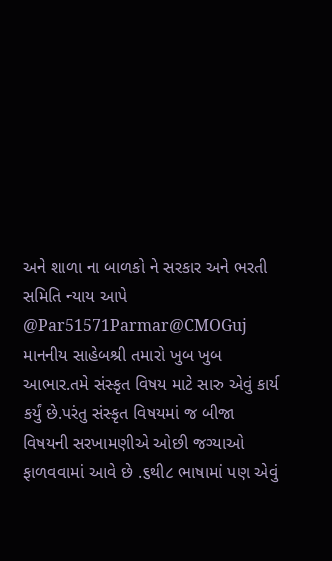અને શાળા ના બાળકો ને સરકાર અને ભરતી સમિતિ ન્યાય આપે
@Par51571Parmar@CMOGuj માનનીય સાહેબશ્રી તમારો ખુબ ખુબ આભાર.તમે સંસ્કૃત વિષય માટે સારુ એવું કાર્ય કર્યું છે.પરંતુ સંસ્કૃત વિષયમાં જ બીજા વિષયની સરખામણીએ ઓછી જગ્યાઓ ફાળવવામાં આવે છે .૬થી૮ ભાષામાં પણ એવું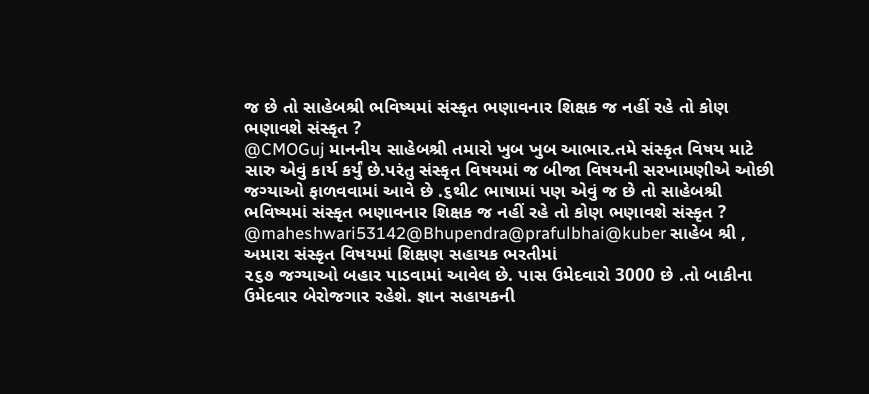જ છે તો સાહેબશ્રી ભવિષ્યમાં સંસ્કૃત ભણાવનાર શિક્ષક જ નહીં રહે તો કોણ ભણાવશે સંસ્કૃત ?
@CMOGuj માનનીય સાહેબશ્રી તમારો ખુબ ખુબ આભાર.તમે સંસ્કૃત વિષય માટે સારુ એવું કાર્ય કર્યું છે.પરંતુ સંસ્કૃત વિષયમાં જ બીજા વિષયની સરખામણીએ ઓછી જગ્યાઓ ફાળવવામાં આવે છે .૬થી૮ ભાષામાં પણ એવું જ છે તો સાહેબશ્રી ભવિષ્યમાં સંસ્કૃત ભણાવનાર શિક્ષક જ નહીં રહે તો કોણ ભણાવશે સંસ્કૃત ?
@maheshwari53142@Bhupendra@prafulbhai@kuber સાહેબ શ્રી , અમારા સંસ્કૃત વિષયમાં શિક્ષણ સહાયક ભરતીમાં
૨૬૭ જગ્યાઓ બહાર પાડવામાં આવેલ છે. પાસ ઉમેદવારો 3000 છે .તો બાકીના ઉમેદવાર બેરોજગાર રહેશે. જ્ઞાન સહાયકની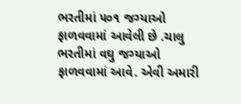ભરતીમાં ૫૦૧ જગ્યાઓ ફાળવવામાં આવેલી છે .ચાલુ ભરતીમાં વઘુ જગ્યાઓ ફાળવવામાં આવે. એવી અમારી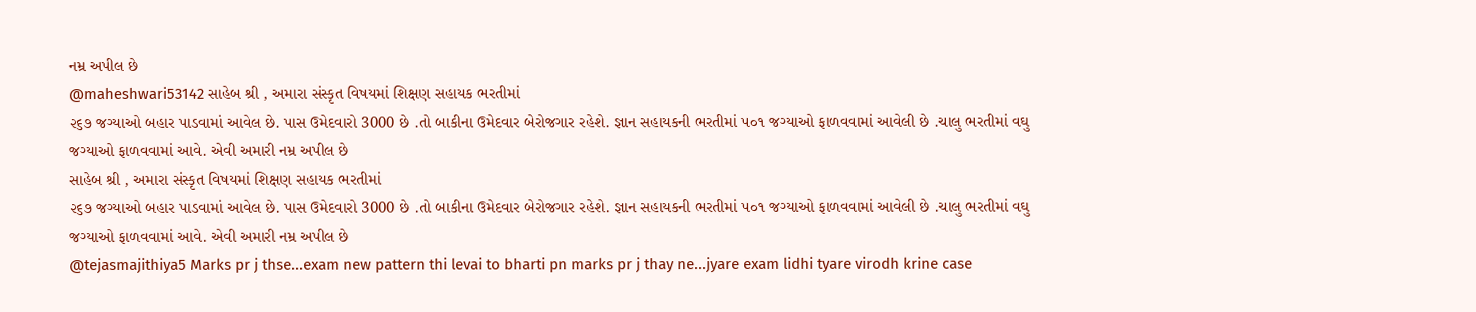નમ્ર અપીલ છે
@maheshwari53142 સાહેબ શ્રી , અમારા સંસ્કૃત વિષયમાં શિક્ષણ સહાયક ભરતીમાં
૨૬૭ જગ્યાઓ બહાર પાડવામાં આવેલ છે. પાસ ઉમેદવારો 3000 છે .તો બાકીના ઉમેદવાર બેરોજગાર રહેશે. જ્ઞાન સહાયકની ભરતીમાં ૫૦૧ જગ્યાઓ ફાળવવામાં આવેલી છે .ચાલુ ભરતીમાં વઘુ જગ્યાઓ ફાળવવામાં આવે. એવી અમારી નમ્ર અપીલ છે
સાહેબ શ્રી , અમારા સંસ્કૃત વિષયમાં શિક્ષણ સહાયક ભરતીમાં
૨૬૭ જગ્યાઓ બહાર પાડવામાં આવેલ છે. પાસ ઉમેદવારો 3000 છે .તો બાકીના ઉમેદવાર બેરોજગાર રહેશે. જ્ઞાન સહાયકની ભરતીમાં ૫૦૧ જગ્યાઓ ફાળવવામાં આવેલી છે .ચાલુ ભરતીમાં વઘુ જગ્યાઓ ફાળવવામાં આવે. એવી અમારી નમ્ર અપીલ છે
@tejasmajithiya5 Marks pr j thse...exam new pattern thi levai to bharti pn marks pr j thay ne...jyare exam lidhi tyare virodh krine case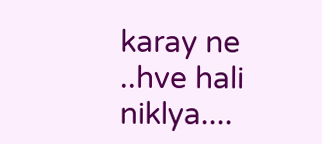karay ne
..hve hali niklya....